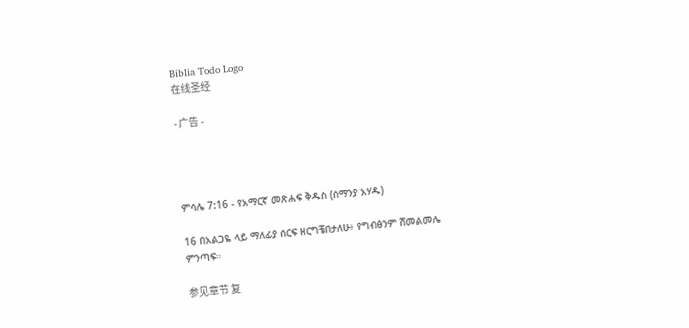Biblia Todo Logo
在线圣经

- 广告 -




ምሳሌ 7:16 - የአማርኛ መጽሐፍ ቅዱስ (ሰማንያ አሃዱ)

16 በአልጋዬ ላይ ማለፊያ ሰርፍ ዘርግቼበታለሁ፥ የግብፅንም ሸመልመሌ ምንጣፍ።

参见章节 复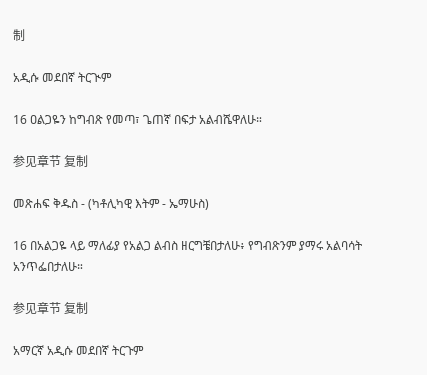制

አዲሱ መደበኛ ትርጒም

16 ዐልጋዬን ከግብጽ የመጣ፣ ጌጠኛ በፍታ አልብሼዋለሁ።

参见章节 复制

መጽሐፍ ቅዱስ - (ካቶሊካዊ እትም - ኤማሁስ)

16 በአልጋዬ ላይ ማለፊያ የአልጋ ልብስ ዘርግቼበታለሁ፥ የግብጽንም ያማሩ አልባሳት አንጥፌበታለሁ።

参见章节 复制

አማርኛ አዲሱ መደበኛ ትርጉም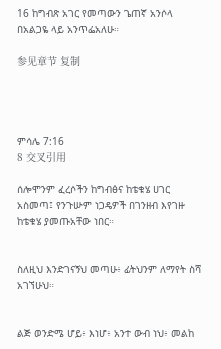16 ከግብጽ አገር የመጣውን ጌጠኛ አንሶላ በአልጋዬ ላይ አንጥፌአለሁ።

参见章节 复制




ምሳሌ 7:16
8 交叉引用

ሰሎሞንም ፈረሶችን ከግብፅና ከቴቁሄ ሀገር አስመጣ፤ የንጉሡም ነጋዴዎች በገንዘብ እየገዙ ከቴቁሄ ያመጡአቸው ነበር።


ስለዚህ እንድገናኝህ መጣሁ፥ ፊትህንም ለማየት ስሻ አገኘሁህ።


ልጅ ወንድሜ ሆይ፥ እነሆ፥ አንተ ውብ ነህ፥ መልከ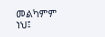መልካምም ነህ፤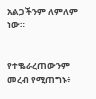አልጋችንም ለምለም ነው።


የተቈራረጠውንም መረብ የሚጠግኑ፥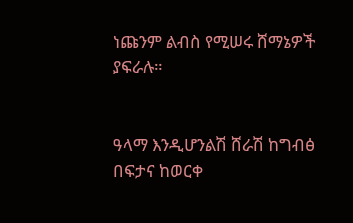ነጩንም ልብስ የሚሠሩ ሸማኔዎች ያፍራሉ።


ዓላማ እንዲሆንልሽ ሸራሽ ከግብፅ በፍታና ከወርቀ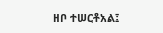ዘቦ ተሠርቶአል፤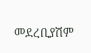መደረቢያሽም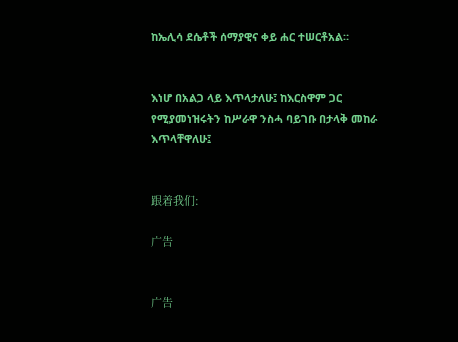ከኤሊሳ ደሴቶች ሰማያዊና ቀይ ሐር ተሠርቶአል።


እነሆ በአልጋ ላይ እጥላታለሁ፤ ከእርስዋም ጋር የሚያመነዝሩትን ከሥራዋ ንስሓ ባይገቡ በታላቅ መከራ እጥላቸዋለሁ፤


跟着我们:

广告


广告